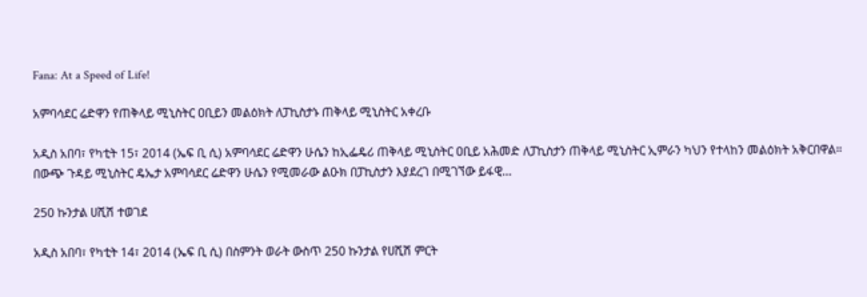Fana: At a Speed of Life!

አምባሳደር ሬድዋን የጠቅላይ ሚኒስትር ዐቢይን መልዕክት ለፓኪስታኑ ጠቅላይ ሚኒስትር አቀረቡ

አዲስ አበባ፣ የካቲት 15፣ 2014 (ኤፍ ቢ ሲ) አምባሳደር ሬድዋን ሁሴን ከኢፌዴሪ ጠቅላይ ሚኒስትር ዐቢይ አሕመድ ለፓኪስታን ጠቅላይ ሚኒስትር ኢምራን ካህን የተላከን መልዕክት አቅርበዋል። በውጭ ጉዳይ ሚኒስትር ዴኤታ አምባሳደር ሬድዋን ሁሴን የሚመራው ልዑክ በፓኪስታን እያደረገ በሚገኘው ይፋዊ…

250 ኩንታል ሀሺሽ ተወገደ

አዲስ አበባ፣ የካቲት 14፣ 2014 (ኤፍ ቢ ሲ) በስምንት ወራት ውስጥ 250 ኩንታል የሀሺሽ ምርት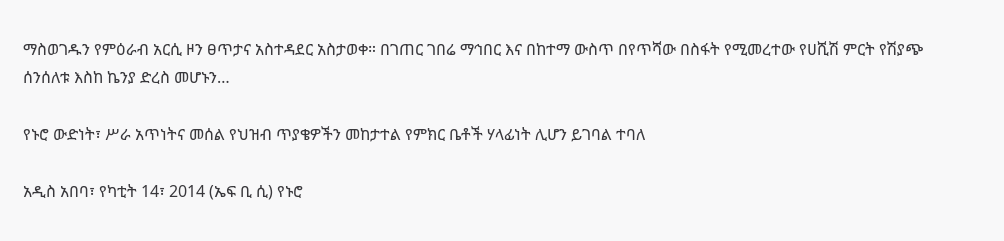ማስወገዱን የምዕራብ አርሲ ዞን ፀጥታና አስተዳደር አስታወቀ። በገጠር ገበሬ ማኅበር እና በከተማ ውስጥ በየጥሻው በስፋት የሚመረተው የሀሺሽ ምርት የሽያጭ ሰንሰለቱ እስከ ኬንያ ድረስ መሆኑን…

የኑሮ ውድነት፣ ሥራ አጥነትና መሰል የህዝብ ጥያቄዎችን መከታተል የምክር ቤቶች ሃላፊነት ሊሆን ይገባል ተባለ

አዲስ አበባ፣ የካቲት 14፣ 2014 (ኤፍ ቢ ሲ) የኑሮ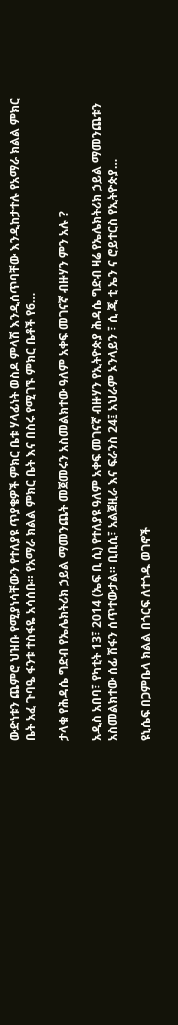ውድነቱን ጨምሮ ህዝቡ የሚያነሳቸውን የተለያዩ ጥያቄዎች ምክር ቤቱ ሃላፊነት ወስዶ ምላሽ እንዲሰጥባቸው እንዲከታተሉ የአማራ ክልል ምክር ቤት አፈ ጉባዔ ፋንቱ ተስፋዬ አሳሰቡ። የአማራ ክልል ምክር ቤት እና በስሩ የሚገኙ ምክር ቤቶች የ6…

ታላቁ የሕዳሴ ግድብ የኤሌክትሪክ ኃይል ማመንጨት መጀመሩን አስመልክተው ዓለም አቀፍ መገናኛ ብዙሃን ምን አሉ ?

አዲስ አበባ፣ የካቲት 13፣ 2014 (ኤፍ ቢ ሲ) የተለያዩ ዓለም አቀፍ መገናኛ ብዙሃን የኢትዮጵያ ሕዳሴ ግድብ ዛሬ የኤሌክትሪክ ኃይል ማመንጨቱን አስመልክተው ሰፊ ሽፋን ሰጥተውታል። ቢቢሲ፣ አልጀዚራ እና ፍራንስ 24፤ አህራም ኦንላይን ፣ ሲ ጂ ቲ ኤን ና ሮይተርስ የኢትዮጵያ…

ዩኒሴፍ በጋምቤላ ክልል በጎርፍ ለተጎዱ ወገኖች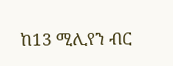ከ13 ሚሊየን ብር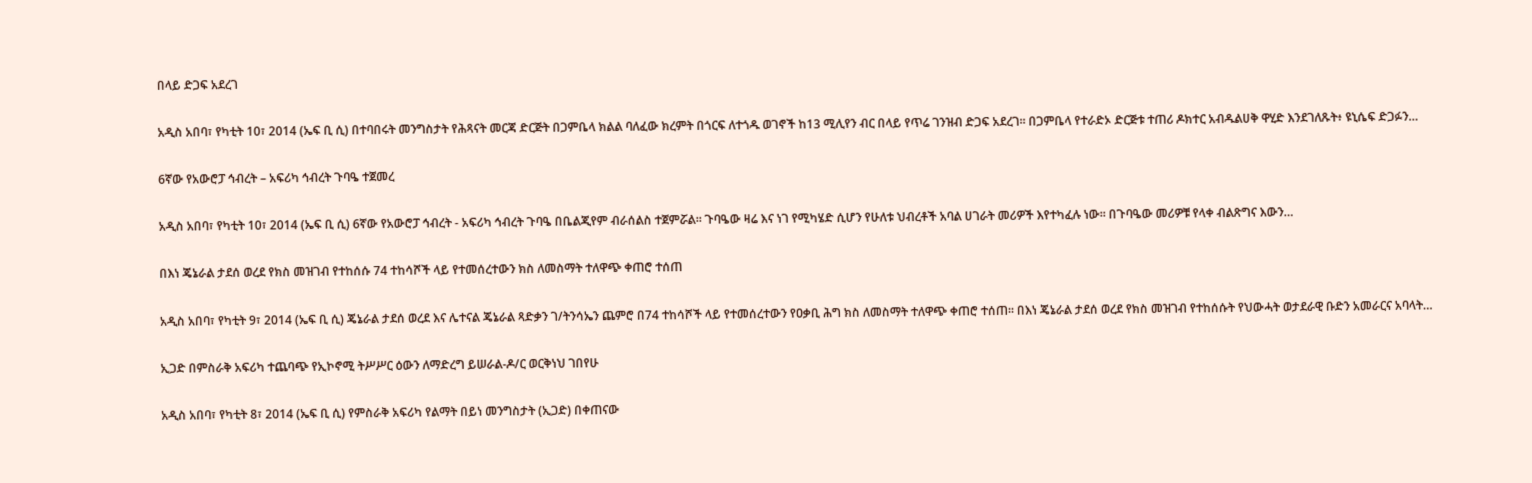በላይ ድጋፍ አደረገ

አዲስ አበባ፣ የካቲት 10፣ 2014 (ኤፍ ቢ ሲ) በተባበሩት መንግስታት የሕጻናት መርጃ ድርጅት በጋምቤላ ክልል ባለፈው ክረምት በጎርፍ ለተጎዱ ወገኖች ከ13 ሚሊየን ብር በላይ የጥሬ ገንዝብ ድጋፍ አደረገ። በጋምቤላ የተራድኦ ድርጅቱ ተጠሪ ዶክተር አብዱልሀቅ ዋሂድ እንደገለጹት፥ ዩኒሴፍ ድጋፉን…

6ኛው የአውሮፓ ኅብረት – አፍሪካ ኅብረት ጉባዔ ተጀመረ

አዲስ አበባ፣ የካቲት 10፣ 2014 (ኤፍ ቢ ሲ) 6ኛው የአውሮፓ ኅብረት - አፍሪካ ኅብረት ጉባዔ በቤልጂየም ብራሰልስ ተጀምሯል፡፡ ጉባዔው ዛሬ እና ነገ የሚካሄድ ሲሆን የሁለቱ ህብረቶች አባል ሀገራት መሪዎች እየተካፈሉ ነው፡፡ በጉባዔው መሪዎቹ የላቀ ብልጽግና እውን…

በእነ ጄኔራል ታደሰ ወረደ የክስ መዝገብ የተከሰሱ 74 ተከሳሾች ላይ የተመሰረተውን ክስ ለመስማት ተለዋጭ ቀጠሮ ተሰጠ

አዲስ አበባ፣ የካቲት 9፣ 2014 (ኤፍ ቢ ሲ) ጄኔራል ታደሰ ወረደ እና ሌተናል ጄኔራል ጻድቃን ገ/ትንሳኤን ጨምሮ በ74 ተከሳሾች ላይ የተመሰረተውን የዐቃቢ ሕግ ክስ ለመስማት ተለዋጭ ቀጠሮ ተሰጠ፡፡ በእነ ጄኔራል ታደሰ ወረደ የክስ መዝገብ የተከሰሱት የህውሓት ወታደራዊ ቡድን አመራርና አባላት…

ኢጋድ በምስራቅ አፍሪካ ተጨባጭ የኢኮኖሚ ትሥሥር ዕውን ለማድረግ ይሠራል-ዶ/ር ወርቅነህ ገበየሁ

አዲስ አበባ፣ የካቲት 8፣ 2014 (ኤፍ ቢ ሲ) የምስራቅ አፍሪካ የልማት በይነ መንግስታት (ኢጋድ) በቀጠናው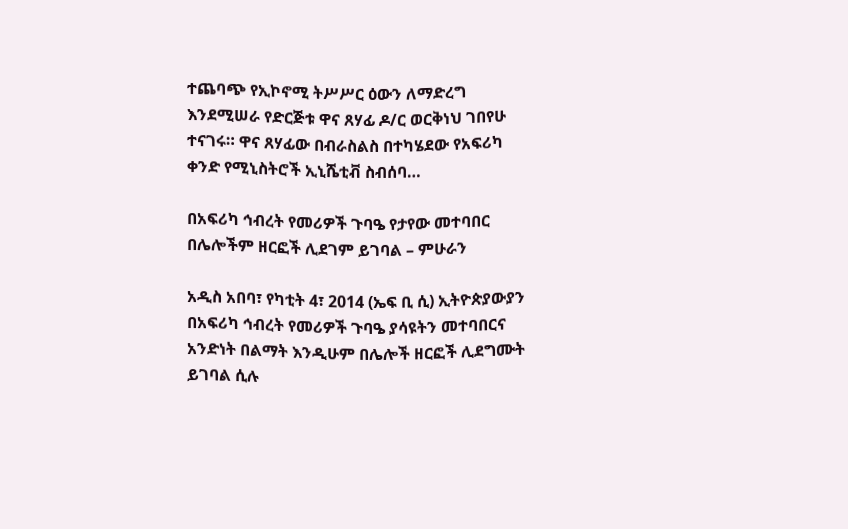ተጨባጭ የኢኮኖሚ ትሥሥር ዕውን ለማድረግ እንደሚሠራ የድርጅቱ ዋና ጸሃፊ ዶ/ር ወርቅነህ ገበየሁ ተናገሩ። ዋና ጸሃፊው በብራስልስ በተካሄደው የአፍሪካ ቀንድ የሚኒስትሮች ኢኒሼቲቭ ስብሰባ…

በአፍሪካ ኅብረት የመሪዎች ጉባዔ የታየው መተባበር በሌሎችም ዘርፎች ሊደገም ይገባል – ምሁራን

አዲስ አበባ፣ የካቲት 4፣ 2014 (ኤፍ ቢ ሲ) ኢትዮጵያውያን በአፍሪካ ኅብረት የመሪዎች ጉባዔ ያሳዩትን መተባበርና አንድነት በልማት እንዲሁም በሌሎች ዘርፎች ሊደግሙት ይገባል ሲሉ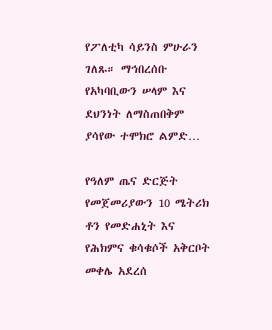የፖለቲካ ሳይንስ ምሁራን ገለጹ። ማኅበረሰቡ የአካባቢውን ሠላም እና ደህንነት ለማስጠበቅም ያሳየው ተሞክሮ ልምድ…

የዓለም ጤና ድርጅት የመጀመሪያውን 10 ሜትሪክ ቶን የመድሐኒት እና የሕክምና ቁሳቁሶች አቅርቦት መቀሌ አደረሰ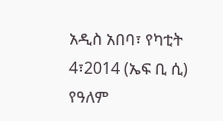አዲስ አበባ፣ የካቲት 4፣2014 (ኤፍ ቢ ሲ) የዓለም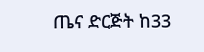ጤና ድርጅት ከ33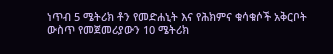ነጥብ 5 ሜትሪክ ቶን የመድሐኒት እና የሕክምና ቁሳቁሶች አቅርቦት ውስጥ የመጀመሪያውን 10 ሜትሪክ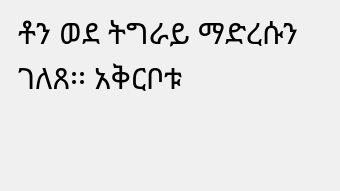ቶን ወደ ትግራይ ማድረሱን ገለጸ፡፡ አቅርቦቱ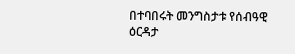በተባበሩት መንግስታቱ የሰብዓዊ ዕርዳታ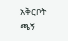አቅርቦት ጫኝ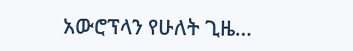አውሮፕላን የሁለት ጊዜ…